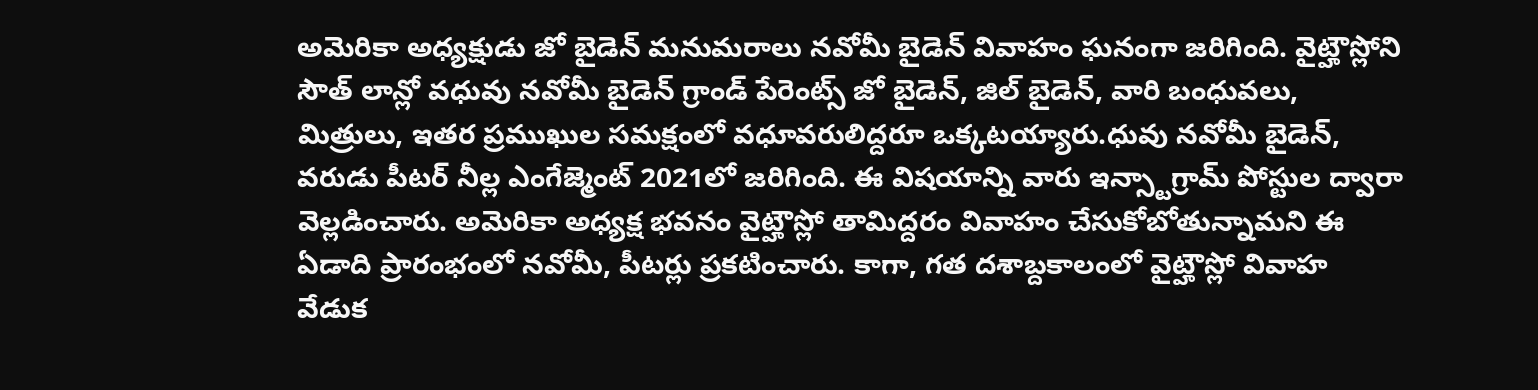అమెరికా అధ్యక్షుడు జో బైడెన్ మనుమరాలు నవోమీ బైడెన్ వివాహం ఘనంగా జరిగింది. వైట్హౌస్లోని సౌత్ లాన్లో వధువు నవోమీ బైడెన్ గ్రాండ్ పేరెంట్స్ జో బైడెన్, జిల్ బైడెన్, వారి బంధువలు, మిత్రులు, ఇతర ప్రముఖుల సమక్షంలో వధూవరులిద్దరూ ఒక్కటయ్యారు.ధువు నవోమీ బైడెన్, వరుడు పీటర్ నీల్ల ఎంగేజ్మెంట్ 2021లో జరిగింది. ఈ విషయాన్ని వారు ఇన్స్టాగ్రామ్ పోస్టుల ద్వారా వెల్లడించారు. అమెరికా అధ్యక్ష భవనం వైట్హౌస్లో తామిద్దరం వివాహం చేసుకోబోతున్నామని ఈ ఏడాది ప్రారంభంలో నవోమీ, పీటర్లు ప్రకటించారు. కాగా, గత దశాబ్దకాలంలో వైట్హౌస్లో వివాహ వేడుక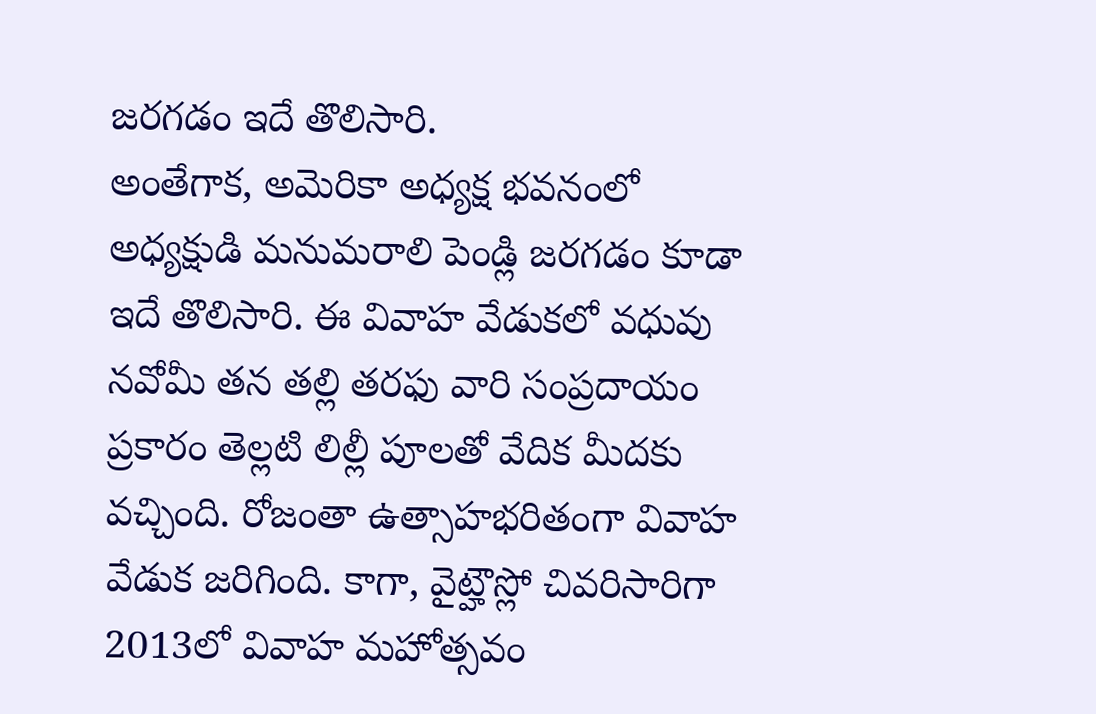జరగడం ఇదే తొలిసారి.
అంతేగాక, అమెరికా అధ్యక్ష భవనంలో అధ్యక్షుడి మనుమరాలి పెండ్లి జరగడం కూడా ఇదే తొలిసారి. ఈ వివాహ వేడుకలో వధువు నవోమీ తన తల్లి తరఫు వారి సంప్రదాయం ప్రకారం తెల్లటి లిల్లీ పూలతో వేదిక మీదకు వచ్చింది. రోజంతా ఉత్సాహభరితంగా వివాహ వేడుక జరిగింది. కాగా, వైట్హౌస్లో చివరిసారిగా 2013లో వివాహ మహోత్సవం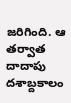జరిగింది. ఆ తర్వాత దాదాపు దశాబ్దకాలం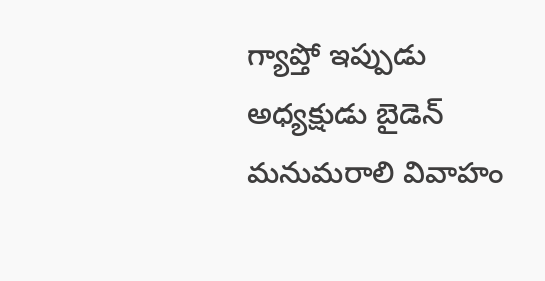గ్యాప్తో ఇప్పుడు అధ్యక్షుడు బైడెన్ మనుమరాలి వివాహం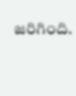జరిగింది.